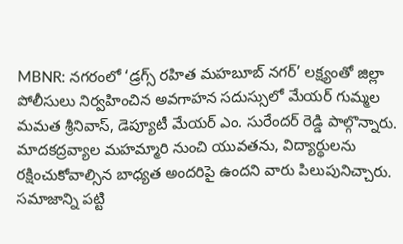MBNR: నగరంలో ‘డ్రగ్స్ రహిత మహబూబ్ నగర్’ లక్ష్యంతో జిల్లా పోలీసులు నిర్వహించిన అవగాహన సదుస్సులో మేయర్ గుమ్మల మమత శ్రీనివాస్, డెప్యూటీ మేయర్ ఎం. సురేందర్ రెడ్డి పాల్గొన్నారు. మాదకద్రవ్యాల మహమ్మారి నుంచి యువతను, విద్యార్థులను రక్షించుకోవాల్సిన బాధ్యత అందరిపై ఉందని వారు పిలుపునిచ్చారు. సమాజాన్ని పట్టి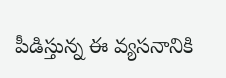పీడిస్తున్న ఈ వ్యసనానికి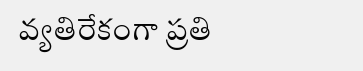వ్యతిరేకంగా ప్రతి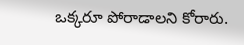ఒక్కరూ పోరాడాలని కోరారు.